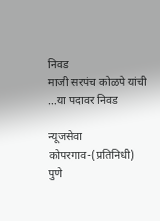निवड
माजी सरपंच कोळपे यांची …या पदावर निवड

न्यूजसेवा
कोपरगाव-(प्रतिनिधी)
पुणे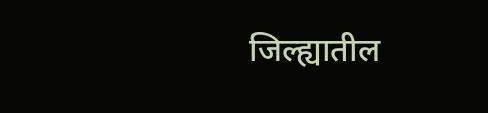जिल्ह्यातील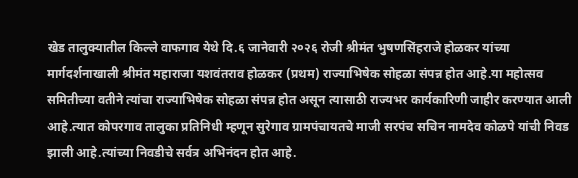खेड तालुक्यातील किल्ले वाफगाव येथे दि.६ जानेवारी २०२६ रोजी श्रीमंत भुषणसिंहराजे होळकर यांच्या मार्गदर्शनाखाली श्रीमंत महाराजा यशवंतराव होळकर (प्रथम) राज्याभिषेक सोहळा संपन्न होत आहे.या महोत्सव समितीच्या वतीने त्यांचा राज्याभिषेक सोहळा संपन्न होत असून त्यासाठी राज्यभर कार्यकारिणी जाहीर करण्यात आली आहे.त्यात कोपरगाव तालुका प्रतिनिधी म्हणून सुरेगाव ग्रामपंचायतचे माजी सरपंच सचिन नामदेव कोळपे यांची निवड झाली आहे.त्यांच्या निवडीचे सर्वत्र अभिनंदन होत आहे.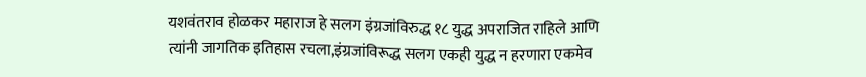यशवंतराव होळकर महाराज हे सलग इंग्रजांविरुद्ध १८ युद्ध अपराजित राहिले आणि त्यांनी जागतिक इतिहास रचला,इंग्रजांविरूद्ध सलग एकही युद्ध न हरणारा एकमेव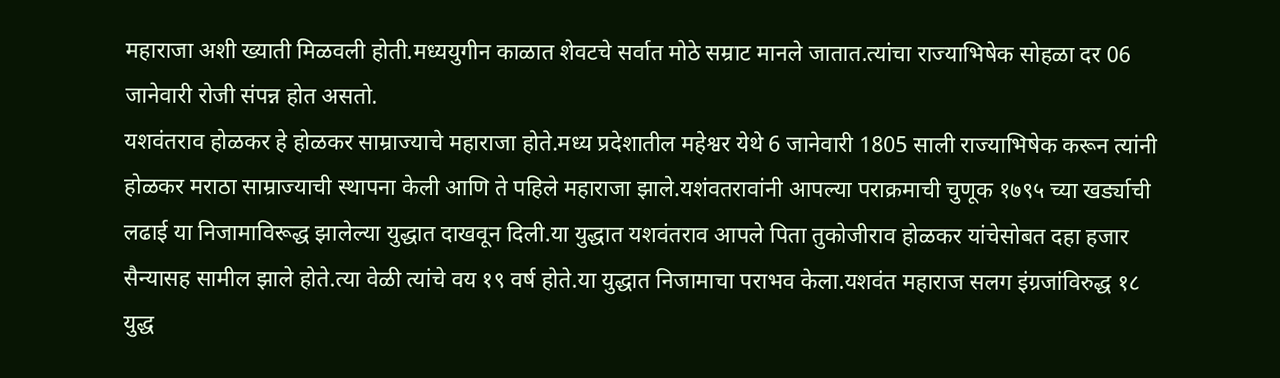महाराजा अशी ख्याती मिळवली होती.मध्ययुगीन काळात शेवटचे सर्वात मोठे सम्राट मानले जातात.त्यांचा राज्याभिषेक सोहळा दर 06 जानेवारी रोजी संपन्न होत असतो.
यशवंतराव होळकर हे होळकर साम्राज्याचे महाराजा होते.मध्य प्रदेशातील महेश्वर येथे 6 जानेवारी 1805 साली राज्याभिषेक करून त्यांनी होळकर मराठा साम्राज्याची स्थापना केली आणि ते पहिले महाराजा झाले.यशंवतरावांनी आपल्या पराक्रमाची चुणूक १७९५ च्या खर्ड्याची लढाई या निजामाविरूद्ध झालेल्या युद्धात दाखवून दिली.या युद्धात यशवंतराव आपले पिता तुकोजीराव होळकर यांचेसोबत दहा हजार सैन्यासह सामील झाले होते.त्या वेळी त्यांचे वय १९ वर्ष होते.या युद्धात निजामाचा पराभव केला.यशवंत महाराज सलग इंग्रजांविरुद्ध १८ युद्ध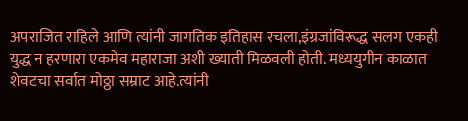अपराजित राहिले आणि त्यांनी जागतिक इतिहास रचला,इंग्रजांविरूद्ध सलग एकही युद्ध न हरणारा एकमेव महाराजा अशी ख्याती मिळवली होती. मध्ययुगीन काळात शेवटचा सर्वात मोठ्ठा सम्राट आहे.त्यांनी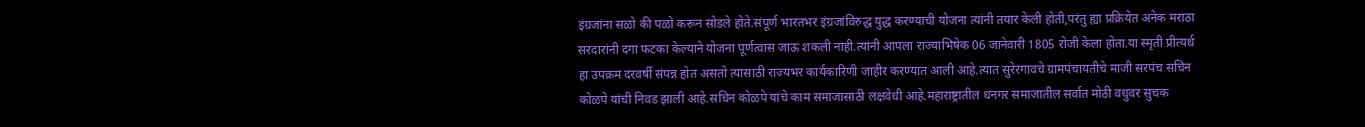इंग्रजांना सळो की पळो करून सोडले होते.संपूर्ण भारतभर इंग्रजांविरुद्ध युद्ध करण्याची योजना त्यांनी तयार केली होती,परंतु ह्या प्रक्रियेत अनेक मराठा सरदारांनी दगा फटका केल्याने योजना पूर्णत्वास जाऊ शकली नाही.त्यांनी आपला राज्याभिषेक 06 जानेवारी 1805 रोजी केला होता.या स्मृती प्रीत्यर्थ हा उपक्रम दरवर्षी संपन्न होत असतो त्यासाठी राज्यभर कार्यकारिणी जाहीर करण्यात आली आहे.त्यात सुरेरगावचे ग्रामपंचायतीचे माजी सरपंच सचिन कोळपे यांची निवड झाली आहे.सचिन कोळपे यांचे काम समाजासाठी लक्षवेधी आहे.महाराष्ट्रातील धनगर समाजातील सर्वात मोठी वधुवर सुचक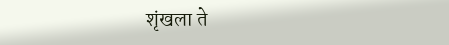शृंखला ते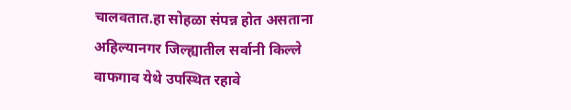चालवतात.हा सोहळा संपन्न होत असताना अहिल्यानगर जिल्ह्यातील सर्वानी किल्ले वाफगाव येथे उपस्थित रहावे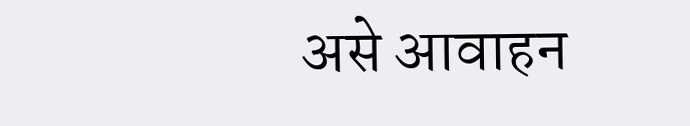असे आवाहन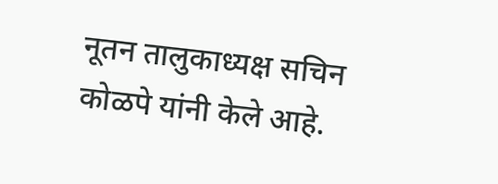नूतन तालुकाध्यक्ष सचिन कोळपे यांनी केले आहे.